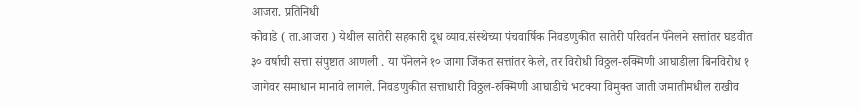आजरा. प्रतिनिधी
कोवाडे ( ता.आजरा ) येथील सातेरी सहकारी दूध व्याव.संस्थेच्या पंचवार्षिक निवडणुकीत सातेरी परिवर्तन पॅनेलने सत्तांतर घडवीत ३० वर्षाची सत्ता संपुष्टात आणली . या पॅनेलने १० जागा जिंकत सत्तांतर केले, तर विरोधी विठ्ठल-रुक्मिणी आघाडीला बिनविरोध १ जागेवर समाधान मानावे लागले. निवडणुकीत सत्ताधारी विठ्ठल-रुक्मिणी आघाडीचे भटक्या विमुक्त जाती जमातीमधील राखीव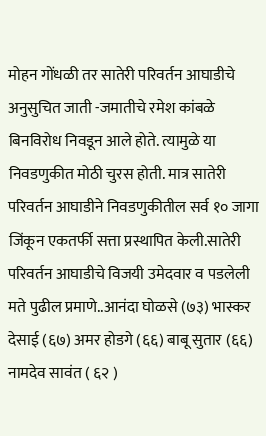मोहन गोंधळी तर सातेरी परिवर्तन आघाडीचे अनुसुचित जाती -जमातीचे रमेश कांबळे बिनविरोध निवडून आले होते. त्यामुळे या निवडणुकीत मोठी चुरस होती. मात्र सातेरी परिवर्तन आघाडीने निवडणुकीतील सर्व १० जागा जिंकून एकतर्फी सत्ता प्रस्थापित केली.सातेरी परिवर्तन आघाडीचे विजयी उमेदवार व पडलेली मते पुढील प्रमाणे..आनंदा घोळसे (७३) भास्कर देसाई (६७) अमर होडगे (६६) बाबू सुतार (६६) नामदेव सावंत ( ६२ )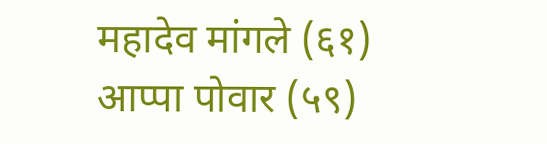महादेव मांगले (६१) आप्पा पोवार (५९)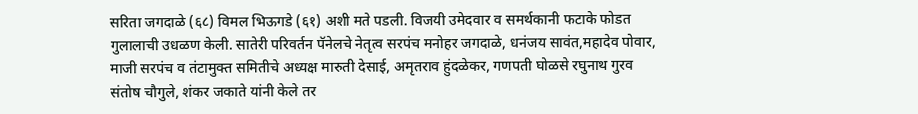सरिता जगदाळे (६८) विमल भिऊगडे (६१) अशी मते पडली. विजयी उमेदवार व समर्थकानी फटाके फोडत गुलालाची उधळण केली. सातेरी परिवर्तन पॅनेलचे नेतृत्व सरपंच मनोहर जगदाळे, धनंजय सावंत,महादेव पोवार, माजी सरपंच व तंटामुक्त समितीचे अध्यक्ष मारुती देसाई, अमृतराव हुंदळेकर, गणपती घोळसे रघुनाथ गुरव संतोष चौगुले, शंकर जकाते यांनी केले तर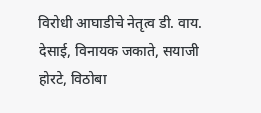विरोधी आघाडीचे नेतृत्व डी. वाय. देसाई, विनायक जकाते, सयाजी होरटे, विठोबा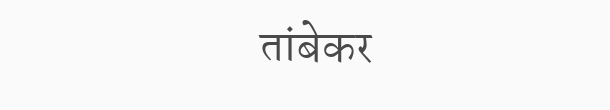तांबेकर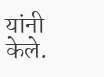यांनी केले.